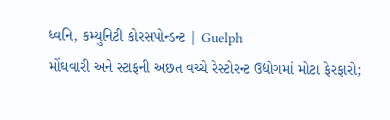ધ્વનિ, કમ્યુનિટી કોરસપોન્ડન્ટ | Guelph
મોંઘવારી અને સ્ટાફની અછત વચ્ચે રેસ્ટોરન્ટ ઉદ્યોગમાં મોટા ફેરફારો;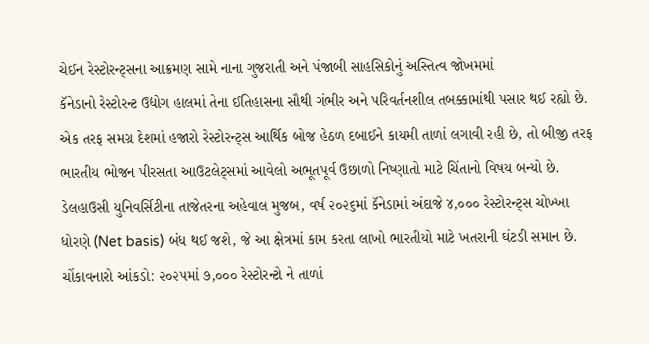ચેઈન રેસ્ટોરન્ટ્સના આક્રમણ સામે નાના ગુજરાતી અને પંજાબી સાહસિકોનું અસ્તિત્વ જોખમમાં
કૅનેડાનો રેસ્ટોરન્ટ ઉદ્યોગ હાલમાં તેના ઈતિહાસના સૌથી ગંભીર અને પરિવર્તનશીલ તબક્કામાંથી પસાર થઈ રહ્યો છે. એક તરફ સમગ્ર દેશમાં હજારો રેસ્ટોરન્ટ્સ આર્થિક બોજ હેઠળ દબાઈને કાયમી તાળાં લગાવી રહી છે, તો બીજી તરફ ભારતીય ભોજન પીરસતા આઉટલેટ્સમાં આવેલો અભૂતપૂર્વ ઉછાળો નિષ્ણાતો માટે ચિંતાનો વિષય બન્યો છે. ડેલહાઉસી યુનિવર્સિટીના તાજેતરના અહેવાલ મુજબ, વર્ષ ૨૦૨૬માં કૅનેડામાં અંદાજે ૪,૦૦૦ રેસ્ટોરન્ટ્સ ચોખ્ખા ધોરણે (Net basis) બંધ થઈ જશે, જે આ ક્ષેત્રમાં કામ કરતા લાખો ભારતીયો માટે ખતરાની ઘંટડી સમાન છે.
ચોંકાવનારો આંકડો: ૨૦૨૫માં ૭,૦૦૦ રેસ્ટોરન્ટો ને તાળાં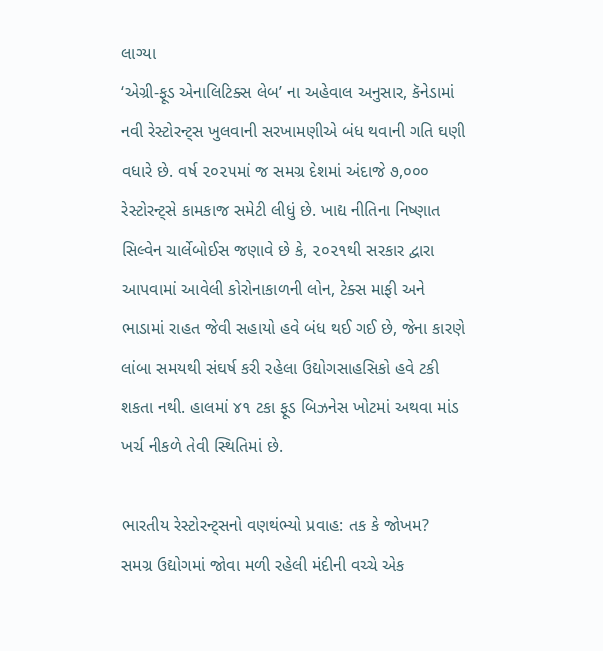લાગ્યા
‘એગ્રી-ફૂડ એનાલિટિક્સ લેબ’ ના અહેવાલ અનુસાર, કૅનેડામાં નવી રેસ્ટોરન્ટ્સ ખુલવાની સરખામણીએ બંધ થવાની ગતિ ઘણી વધારે છે. વર્ષ ૨૦૨૫માં જ સમગ્ર દેશમાં અંદાજે ૭,૦૦૦ રેસ્ટોરન્ટ્સે કામકાજ સમેટી લીધું છે. ખાદ્ય નીતિના નિષ્ણાત સિલ્વેન ચાર્લેબોઈસ જણાવે છે કે, ૨૦૨૧થી સરકાર દ્વારા આપવામાં આવેલી કોરોનાકાળની લોન, ટેક્સ માફી અને ભાડામાં રાહત જેવી સહાયો હવે બંધ થઈ ગઈ છે, જેના કારણે લાંબા સમયથી સંઘર્ષ કરી રહેલા ઉદ્યોગસાહસિકો હવે ટકી શકતા નથી. હાલમાં ૪૧ ટકા ફૂડ બિઝનેસ ખોટમાં અથવા માંડ ખર્ચ નીકળે તેવી સ્થિતિમાં છે.

ભારતીય રેસ્ટોરન્ટ્સનો વણથંભ્યો પ્રવાહ: તક કે જોખમ?
સમગ્ર ઉદ્યોગમાં જોવા મળી રહેલી મંદીની વચ્ચે એક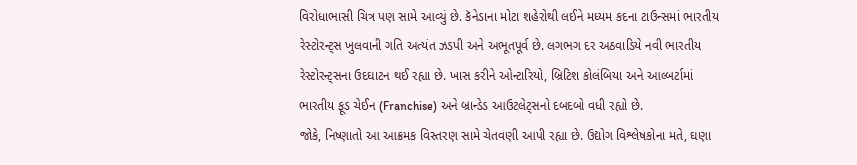વિરોધાભાસી ચિત્ર પણ સામે આવ્યું છે. કૅનેડાના મોટા શહેરોથી લઈને મધ્યમ કદના ટાઉન્સમાં ભારતીય રેસ્ટોરન્ટ્સ ખુલવાની ગતિ અત્યંત ઝડપી અને અભૂતપૂર્વ છે. લગભગ દર અઠવાડિયે નવી ભારતીય રેસ્ટોરન્ટ્સના ઉદઘાટન થઈ રહ્યા છે. ખાસ કરીને ઓન્ટારિયો, બ્રિટિશ કોલંબિયા અને આલ્બર્ટામાં ભારતીય ફૂડ ચેઈન (Franchise) અને બ્રાન્ડેડ આઉટલેટ્સનો દબદબો વધી રહ્યો છે.
જોકે, નિષ્ણાતો આ આક્રમક વિસ્તરણ સામે ચેતવણી આપી રહ્યા છે. ઉદ્યોગ વિશ્લેષકોના મતે, ઘણા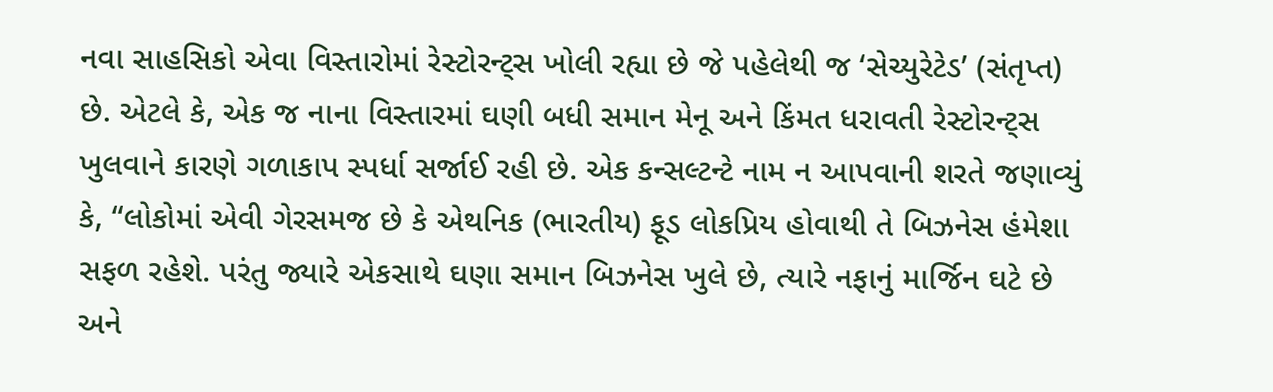નવા સાહસિકો એવા વિસ્તારોમાં રેસ્ટોરન્ટ્સ ખોલી રહ્યા છે જે પહેલેથી જ ‘સેચ્યુરેટેડ’ (સંતૃપ્ત) છે. એટલે કે, એક જ નાના વિસ્તારમાં ઘણી બધી સમાન મેનૂ અને કિંમત ધરાવતી રેસ્ટોરન્ટ્સ ખુલવાને કારણે ગળાકાપ સ્પર્ધા સર્જાઈ રહી છે. એક કન્સલ્ટન્ટે નામ ન આપવાની શરતે જણાવ્યું કે, “લોકોમાં એવી ગેરસમજ છે કે એથનિક (ભારતીય) ફૂડ લોકપ્રિય હોવાથી તે બિઝનેસ હંમેશા સફળ રહેશે. પરંતુ જ્યારે એકસાથે ઘણા સમાન બિઝનેસ ખુલે છે, ત્યારે નફાનું માર્જિન ઘટે છે અને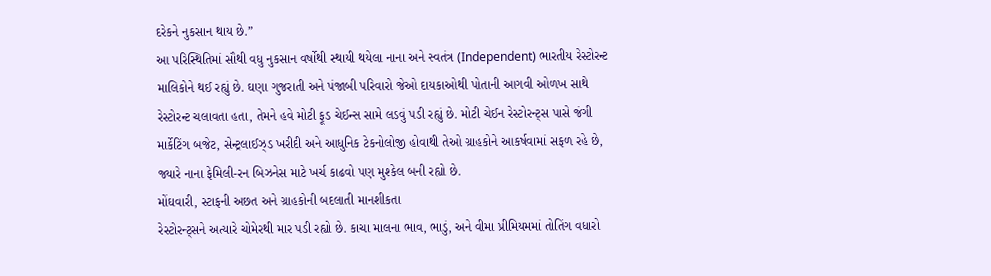દરેકને નુકસાન થાય છે.”
આ પરિસ્થિતિમાં સૌથી વધુ નુકસાન વર્ષોથી સ્થાયી થયેલા નાના અને સ્વતંત્ર (Independent) ભારતીય રેસ્ટોરન્ટ માલિકોને થઈ રહ્યું છે. ઘણા ગુજરાતી અને પંજાબી પરિવારો જેઓ દાયકાઓથી પોતાની આગવી ઓળખ સાથે રેસ્ટોરન્ટ ચલાવતા હતા, તેમને હવે મોટી ફૂડ ચેઈન્સ સામે લડવું પડી રહ્યું છે. મોટી ચેઈન રેસ્ટોરન્ટ્સ પાસે જંગી માર્કેટિંગ બજેટ, સેન્ટ્રલાઈઝ્ડ ખરીદી અને આધુનિક ટેકનોલોજી હોવાથી તેઓ ગ્રાહકોને આકર્ષવામાં સફળ રહે છે, જ્યારે નાના ફેમિલી-રન બિઝનેસ માટે ખર્ચ કાઢવો પણ મુશ્કેલ બની રહ્યો છે.
મોંઘવારી, સ્ટાફની અછત અને ગ્રાહકોની બદલાતી માનશીકતા
રેસ્ટોરન્ટ્સને અત્યારે ચોમેરથી માર પડી રહ્યો છે. કાચા માલના ભાવ, ભાડું, અને વીમા પ્રીમિયમમાં તોતિંગ વધારો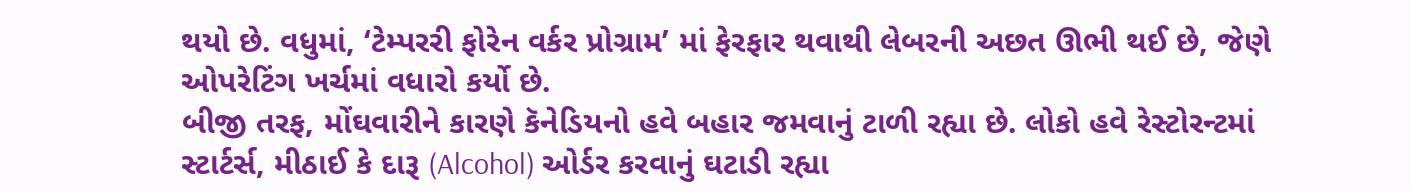થયો છે. વધુમાં, ‘ટેમ્પરરી ફોરેન વર્કર પ્રોગ્રામ’ માં ફેરફાર થવાથી લેબરની અછત ઊભી થઈ છે, જેણે ઓપરેટિંગ ખર્ચમાં વધારો કર્યો છે.
બીજી તરફ, મોંઘવારીને કારણે કૅનેડિયનો હવે બહાર જમવાનું ટાળી રહ્યા છે. લોકો હવે રેસ્ટોરન્ટમાં સ્ટાર્ટર્સ, મીઠાઈ કે દારૂ (Alcohol) ઓર્ડર કરવાનું ઘટાડી રહ્યા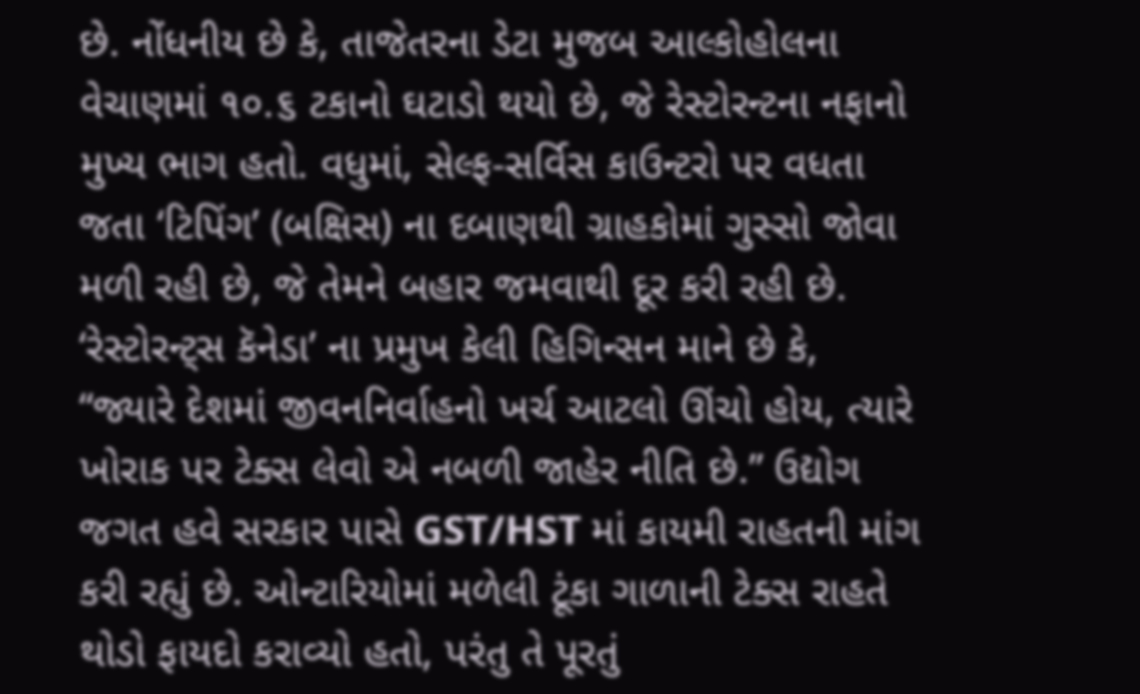છે. નોંધનીય છે કે, તાજેતરના ડેટા મુજબ આલ્કોહોલના વેચાણમાં ૧૦.૬ ટકાનો ઘટાડો થયો છે, જે રેસ્ટોરન્ટના નફાનો મુખ્ય ભાગ હતો. વધુમાં, સેલ્ફ-સર્વિસ કાઉન્ટરો પર વધતા જતા ‘ટિપિંગ’ (બક્ષિસ) ના દબાણથી ગ્રાહકોમાં ગુસ્સો જોવા મળી રહી છે, જે તેમને બહાર જમવાથી દૂર કરી રહી છે.
‘રેસ્ટોરન્ટ્સ કૅનેડા’ ના પ્રમુખ કેલી હિગિન્સન માને છે કે, “જ્યારે દેશમાં જીવનનિર્વાહનો ખર્ચ આટલો ઊંચો હોય, ત્યારે ખોરાક પર ટેક્સ લેવો એ નબળી જાહેર નીતિ છે.” ઉદ્યોગ જગત હવે સરકાર પાસે GST/HST માં કાયમી રાહતની માંગ કરી રહ્યું છે. ઓન્ટારિયોમાં મળેલી ટૂંકા ગાળાની ટેક્સ રાહતે થોડો ફાયદો કરાવ્યો હતો, પરંતુ તે પૂરતું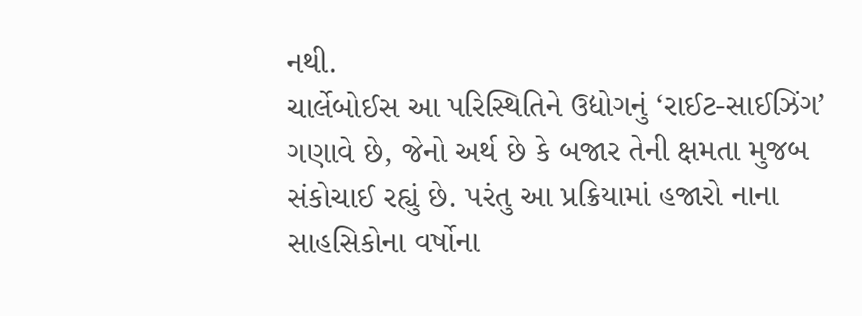નથી.
ચાર્લેબોઈસ આ પરિસ્થિતિને ઉદ્યોગનું ‘રાઈટ-સાઈઝિંગ’ ગણાવે છે, જેનો અર્થ છે કે બજાર તેની ક્ષમતા મુજબ સંકોચાઈ રહ્યું છે. પરંતુ આ પ્રક્રિયામાં હજારો નાના સાહસિકોના વર્ષોના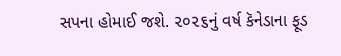સપના હોમાઈ જશે. ૨૦૨૬નું વર્ષ કૅનેડાના ફૂડ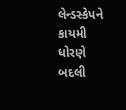લેન્ડસ્કેપને કાયમી ધોરણે બદલી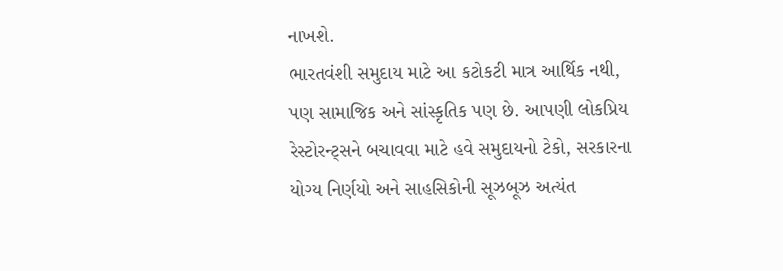નાખશે.
ભારતવંશી સમુદાય માટે આ કટોકટી માત્ર આર્થિક નથી, પણ સામાજિક અને સાંસ્કૃતિક પણ છે. આપણી લોકપ્રિય રેસ્ટોરન્ટ્સને બચાવવા માટે હવે સમુદાયનો ટેકો, સરકારના યોગ્ય નિર્ણયો અને સાહસિકોની સૂઝબૂઝ અત્યંત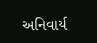અનિવાર્ય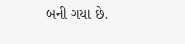બની ગયા છે.